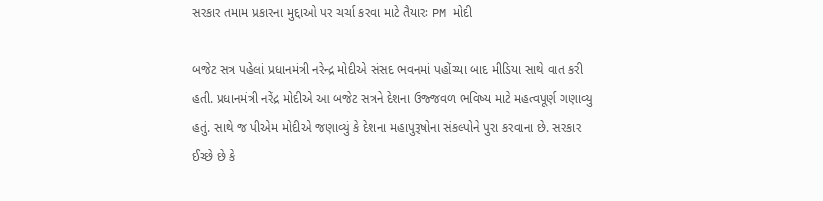સરકાર તમામ પ્રકારના મુદ્દાઓ પર ચર્ચા કરવા માટે તૈયારઃ PM મોદી

બજેટ સત્ર પહેલાં પ્રધાનમંત્રી નરેન્દ્ર મોદીએ સંસદ ભવનમાં પહોંચ્યા બાદ મીડિયા સાથે વાત કરી હતી. પ્રધાનમંત્રી નરેંદ્ર મોદીએ આ બજેટ સત્રને દેશના ઉજ્જવળ ભવિષ્ય માટે મહત્વપૂર્ણ ગણાવ્યુ હતું. સાથે જ પીએમ મોદીએ જણાવ્યું કે દેશના મહાપુરૂષોના સંકલ્પોને પુરા કરવાના છે. સરકાર ઈચ્છે છે કે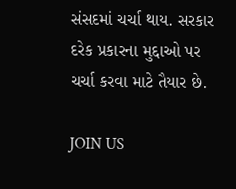સંસદમાં ચર્ચા થાય. સરકાર દરેક પ્રકારના મુદ્દાઓ પર ચર્ચા કરવા માટે તૈયાર છે.

JOIN US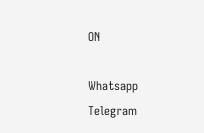ON

Whatsapp
Telegram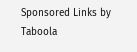Sponsored Links by Taboola